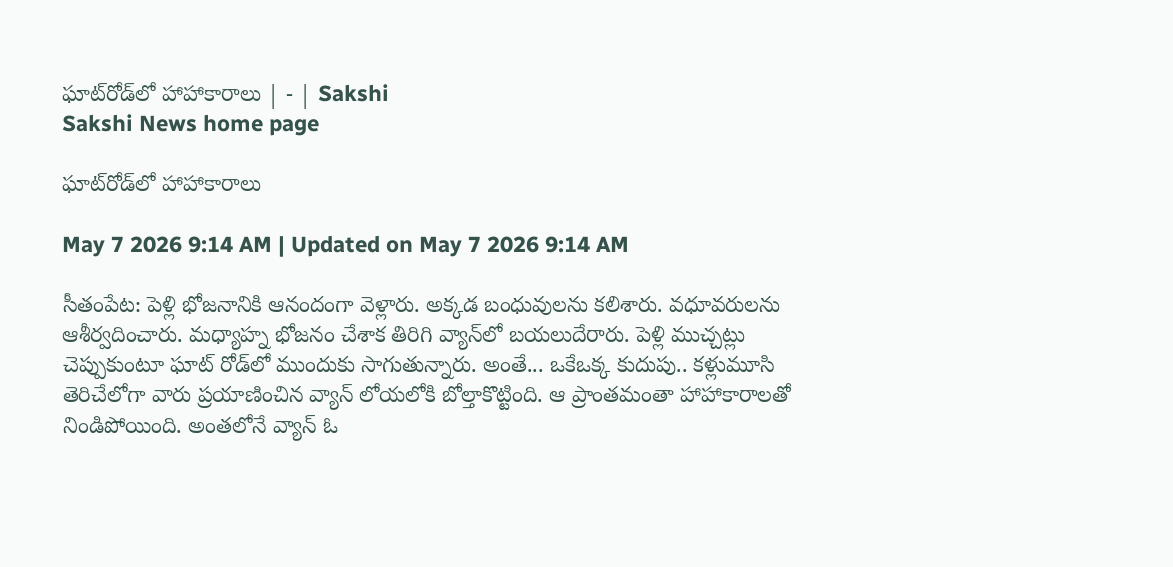ఘాట్‌రోడ్‌లో హాహాకారాలు | - | Sakshi
Sakshi News home page

ఘాట్‌రోడ్‌లో హాహాకారాలు

May 7 2026 9:14 AM | Updated on May 7 2026 9:14 AM

సీతంపేట: పెళ్లి భోజనానికి ఆనందంగా వెళ్లారు. అక్కడ బంధువులను కలిశారు. వధూవరులను ఆశీర్వదించారు. మధ్యాహ్న భోజనం చేశాక తిరిగి వ్యాన్‌లో బయలుదేరారు. పెళ్లి ముచ్చట్లు చెప్పుకుంటూ ఘాట్‌ రోడ్‌లో ముందుకు సాగుతున్నారు. అంతే... ఒకేఒక్క కుదుపు.. కళ్లుమూసి తెరిచేలోగా వారు ప్రయాణించిన వ్యాన్‌ లోయలోకి బోల్తాకొట్టింది. ఆ ప్రాంతమంతా హాహాకారాలతో నిండిపోయింది. అంతలోనే వ్యాన్‌ ఓ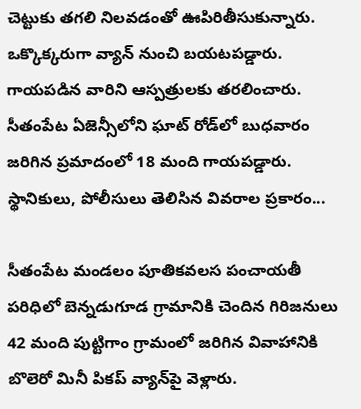చెట్టుకు తగలి నిలవడంతో ఊపిరితీసుకున్నారు. ఒక్కొక్కరుగా వ్యాన్‌ నుంచి బయటపడ్డారు. గాయపడిన వారిని ఆస్పత్రులకు తరలించారు. సీతంపేట ఏజెన్సీలోని ఘాట్‌ రోడ్‌లో బుధవారం జరిగిన ప్రమాదంలో 18 మంది గాయపడ్డారు. స్థానికులు, పోలీసులు తెలిసిన వివరాల ప్రకారం...

సీతంపేట మండలం పూతికవలస పంచాయతీ పరిధిలో బెన్నడుగూడ గ్రామానికి చెందిన గిరిజనులు 42 మంది పుట్టిగాం గ్రామంలో జరిగిన వివాహానికి బొలెరో మినీ పికప్‌ వ్యాన్‌పై వెళ్లారు.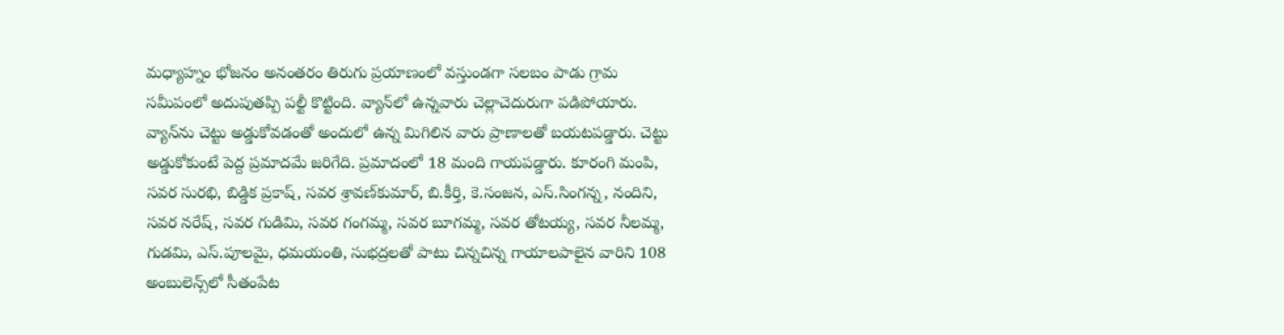మధ్యాహ్నం భోజనం అనంతరం తిరుగు ప్రయాణంలో వస్తుండగా సలబం పాడు గ్రామ సమీపంలో అదుపుతప్పి పల్టీ కొట్టింది. వ్యాన్‌లో ఉన్నవారు చెల్లాచెదురుగా పడిపోయారు. వ్యాన్‌ను చెట్టు అడ్డుకోవడంతో అందులో ఉన్న మిగిలిన వారు ప్రాణాలతో బయటపడ్డారు. చెట్టు అడ్డుకోకుంటే పెద్ద ప్రమాదమే జరిగేది. ప్రమాదంలో 18 మంది గాయపడ్డారు. కూరంగి మంపి, సవర సురభి, బిడ్డిక ప్రకాష్‌, సవర శ్రావణ్‌కుమార్‌, బి.కీర్తి, కె.సంజన, ఎస్‌.సింగన్న, నందిని, సవర నరేష్‌, సవర గుడిమి, సవర గంగమ్మ, సవర బూగమ్మ, సవర తోటయ్య, సవర నీలమ్మ, గుడమి, ఎస్‌.పూలమై, ధమయంతి, సుభద్రలతో పాటు చిన్నచిన్న గాయాలపాలైన వారిని 108 అంబులెన్స్‌లో సీతంపేట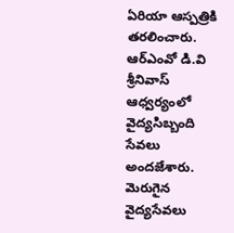ఏరియా ఆస్పత్రికి తరలించారు. ఆర్‌ఎంవో డి.వి శ్రీనివాస్‌ ఆధ్వర్యంలో వైద్యసిబ్బంది సేవలు అందజేశారు. మెరుగైన వైద్యసేవలు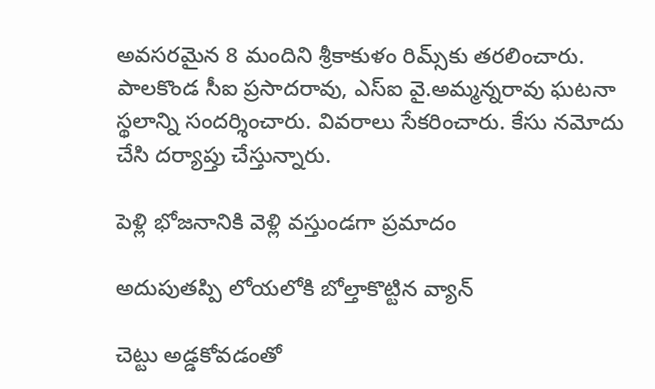అవసరమైన 8 మందిని శ్రీకాకుళం రిమ్స్‌కు తరలించారు. పాలకొండ సీఐ ప్రసాదరావు, ఎస్‌ఐ వై.అమ్మన్నరావు ఘటనా స్థలాన్ని సందర్శించారు. వివరాలు సేకరించారు. కేసు నమోదు చేసి దర్యాప్తు చేస్తున్నారు.

పెళ్లి భోజనానికి వెళ్లి వస్తుండగా ప్రమాదం

అదుపుతప్పి లోయలోకి బోల్తాకొట్టిన వ్యాన్‌

చెట్టు అడ్డకోవడంతో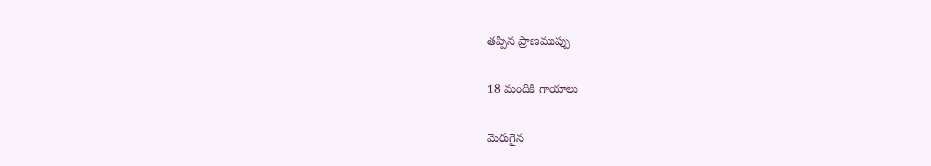తప్పిన ప్రాణముప్పు

18 మందికి గాయాలు

మెరుగైన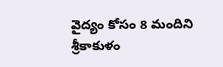వైద్యం కోసం 8 మందిని శ్రీకాకుళం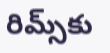రిమ్స్‌కు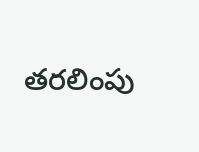తరలింపు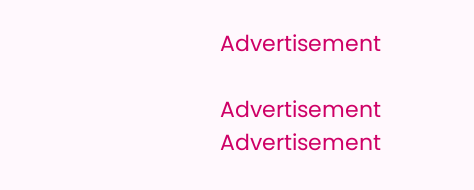Advertisement

Advertisement
Advertisement